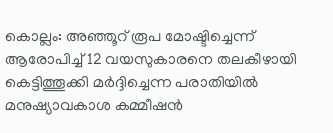കൊല്ലം: അഞ്ഞൂറ് രൂപ മോഷ്ടിച്ചെന്ന് ആരോപിച്ച് 12 വയസുകാരനെ തലകീഴായി കെട്ടിത്തൂക്കി മർദ്ദിച്ചെന്ന പരാതിയിൽ മനുഷ്യാവകാശ കമ്മീഷൻ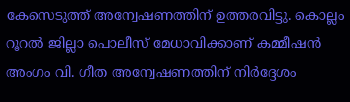കേസെടുത്ത് അന്വേഷണത്തിന് ഉത്തരവിട്ടു. കൊല്ലം റൂറൽ ജില്ലാ പൊലീസ് മേധാവിക്കാണ് കമ്മീഷൻ അംഗം വി. ഗീത അന്വേഷണത്തിന് നിർദ്ദേശം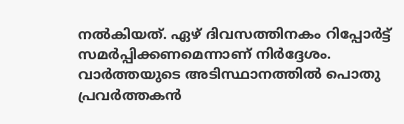നൽകിയത്. ഏഴ് ദിവസത്തിനകം റിപ്പോർട്ട് സമർപ്പിക്കണമെന്നാണ് നിർദ്ദേശം. വാർത്തയുടെ അടിസ്ഥാനത്തിൽ പൊതു പ്രവർത്തകൻ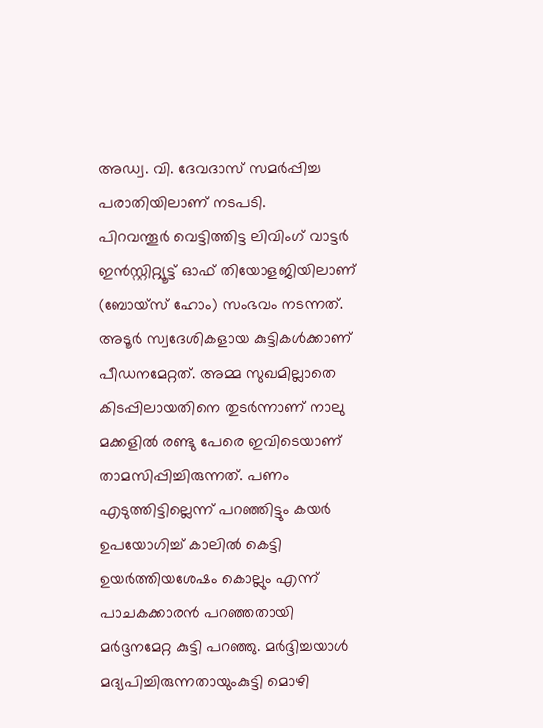അഡ്വ. വി. ദേവദാസ് സമർപ്പിച്ച പരാതിയിലാണ് നടപടി.
പിറവന്തൂർ വെട്ടിത്തിട്ട ലിവിംഗ് വാട്ടർ ഇൻസ്റ്റിറ്റ്യൂട്ട് ഓഫ് തിയോളജിയിലാണ് (ബോയ്സ് ഹോം) സംഭവം നടന്നത്. അടൂർ സ്വദേശികളായ കുട്ടികൾക്കാണ് പീഡനമേറ്റത്. അമ്മ സുഖമില്ലാതെ കിടപ്പിലായതിനെ തുടർന്നാണ് നാലു മക്കളിൽ രണ്ടു പേരെ ഇവിടെയാണ് താമസിപ്പിച്ചിരുന്നത്. പണം എടുത്തിട്ടില്ലെന്ന് പറഞ്ഞിട്ടും കയർ ഉപയോഗിച്ച് കാലിൽ കെട്ടി ഉയർത്തിയശേഷം കൊല്ലും എന്ന് പാചകക്കാരൻ പറഞ്ഞതായി മർദ്ദനമേറ്റ കുട്ടി പറഞ്ഞു. മർദ്ദിച്ചയാൾ മദ്യപിച്ചിരുന്നതായുംകുട്ടി മൊഴി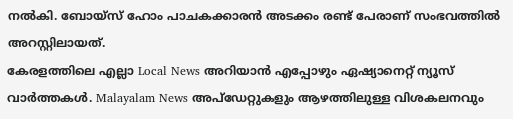നൽകി. ബോയ്സ് ഹോം പാചകക്കാരൻ അടക്കം രണ്ട് പേരാണ് സംഭവത്തിൽ അറസ്റ്റിലായത്.
കേരളത്തിലെ എല്ലാ Local News അറിയാൻ എപ്പോഴും ഏഷ്യാനെറ്റ് ന്യൂസ് വാർത്തകൾ. Malayalam News അപ്ഡേറ്റുകളും ആഴത്തിലുള്ള വിശകലനവും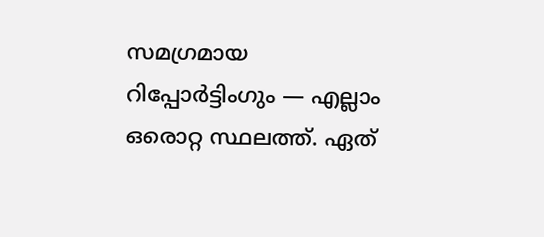സമഗ്രമായ റിപ്പോർട്ടിംഗും — എല്ലാം ഒരൊറ്റ സ്ഥലത്ത്. ഏത്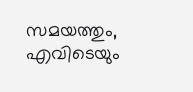സമയത്തും, എവിടെയും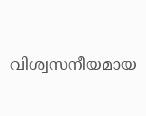വിശ്വസനീയമായ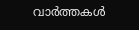വാർത്തകൾ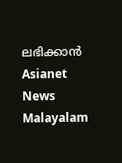ലഭിക്കാൻ Asianet News Malayalam